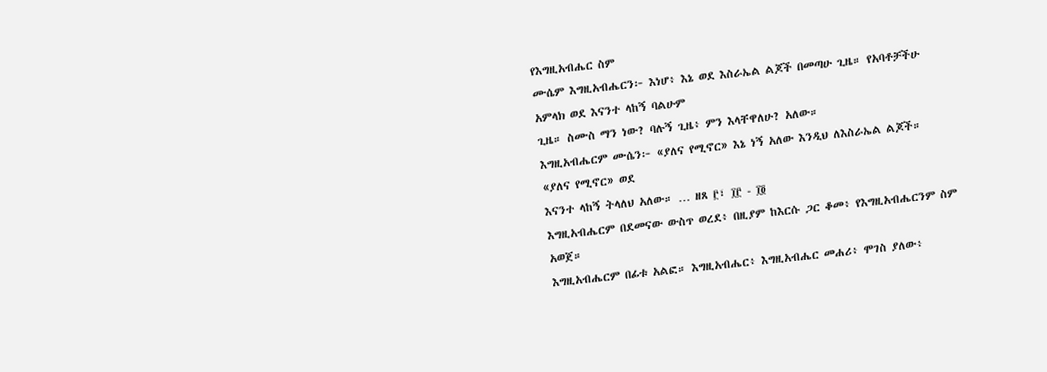የእግዚአብሔር ስም
ሙሴም እግዚአብሔርን፦ እነሆ፥ እኔ ወደ እስራኤል ልጆች በመጣሁ ጊዜ። የአባቶቻችሁ አምላክ ወደ እናንተ ላከኝ ባልሁም
ጊዜ። ስሙስ ማን ነው? ባሉኝ ጊዜ፥ ምን እላቸዋለሁ? አለው።
እግዚአብሔርም ሙሴን፦ «ያለና የሚኖር» እኔ ነኝ አለው እንዲህ ለእስራኤል ልጆች። «ያለና የሚኖር» ወደ
እናንተ ላከኝ ትላለህ አለው። … ዘጸ ፫፣ ፲፫ - ፲፬
እግዚአብሔርም በደመናው ውስጥ ወረደ፥ በዚያም ከእርሱ ጋር ቆመ፥ የእግዚአብሔርንም ስም አወጀ።
እግዚአብሔርም በፊቱ አልፎ። እግዚአብሔር፥ እግዚአብሔር መሐሪ፥ ሞገስ ያለው፥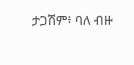ታጋሽም፥ ባለ ብዙ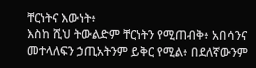ቸርነትና እውነት፥
እስከ ሺህ ትውልድም ቸርነትን የሚጠብቅ፥ አበሳንና መተላለፍን ኃጢአትንም ይቅር የሚል፥ በደለኛውንም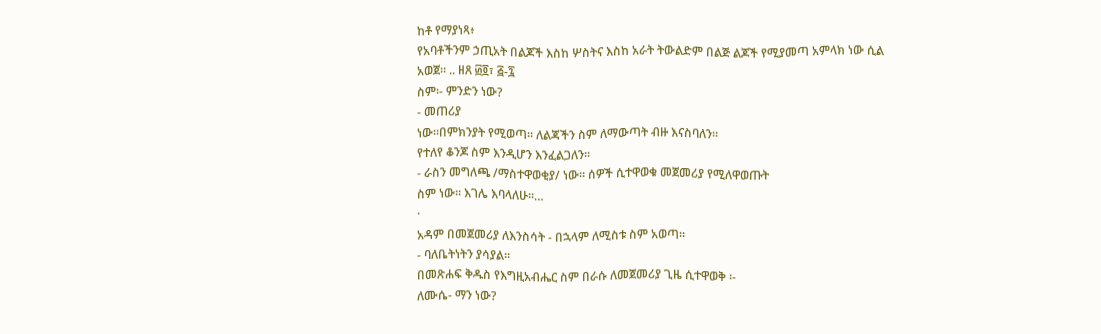ከቶ የማያነጻ፥
የአባቶችንም ኃጢአት በልጆች እስከ ሦስትና እስከ አራት ትውልድም በልጅ ልጆች የሚያመጣ አምላክ ነው ሲል አወጀ። .. ዘጸ ፴፬፣ ፭-፯
ስም፡- ምንድን ነው?
- መጠሪያ
ነው።በምክንያት የሚወጣ። ለልጃችን ስም ለማውጣት ብዙ እናስባለን።
የተለየ ቆንጆ ስም እንዲሆን እንፈልጋለን።
- ራስን መግለጫ /ማስተዋወቂያ/ ነው። ሰዎች ሲተዋወቁ መጀመሪያ የሚለዋወጡት
ስም ነው። እገሌ እባላለሁ።…
·
አዳም በመጀመሪያ ለእንስሳት - በኋላም ለሚስቱ ስም አወጣ።
- ባለቤትነትን ያሳያል።
በመጽሐፍ ቅዱስ የእግዚአብሔር ስም በራሱ ለመጀመሪያ ጊዜ ሲተዋወቅ ፡-
ለሙሴ- ማን ነው?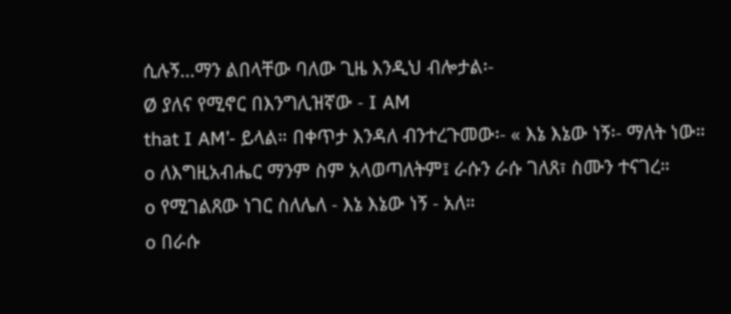ሲሉኝ…ማን ልበላቸው ባለው ጊዜ እንዲህ ብሎታል፡-
Ø ያለና የሚኖር በእንግሊዝኛው - I AM
that I AM’- ይላል። በቀጥታ እንዳለ ብንተረጉመው፡- « እኔ እኔው ነኝ፡- ማለት ነው።
o ለእግዚአብሔር ማንም ስም አላወጣለትም፤ ራሱን ራሱ ገለጸ፣ ስሙን ተናገረ።
o የሚገልጸው ነገር ስለሌለ - እኔ እኔው ነኝ - አለ።
o በራሱ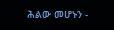ሕልው መሆኑን -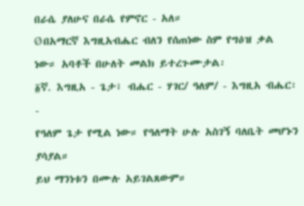በራሴ ያለሁና በራሴ የምኖር - አለ።
Ø በአማርኛ እግዚአብሔር ብለን የሰጠነው ስም የግዕዝ ቃል ነው። አባቶች በሁለት መልክ ይተረጉሙታል፡
፩ኛ. እግዚአ - ጌታ፣ ብሔር - ሃገር/ ዓለም/ - እግዚአ ብሔር፡-
የዓለም ጌታ የሚል ነው። የዓለማት ሁሉ አስገኝ ባለቤት መሆኑን ያሳያል።
ይህ ማንነቱን በሙሉ አይገልጸውም።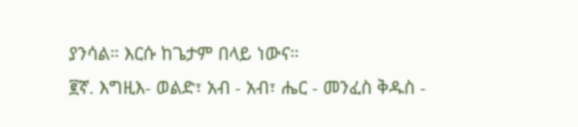ያንሳል። እርሱ ከጌታም በላይ ነውና።
፪ኛ. እግዚእ- ወልድ፣ አብ - አብ፣ ሔር - መንፈስ ቅዱስ -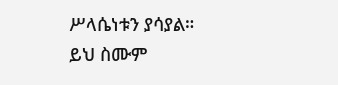ሥላሴነቱን ያሳያል።
ይህ ስሙም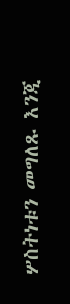ሦስትነቱን መግለጹ እንጂ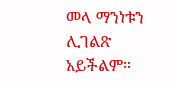መላ ማንነቱን ሊገልጽ አይችልም።